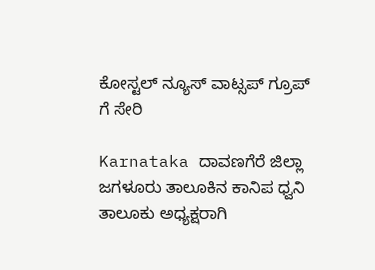ಕೋಸ್ಟಲ್ ನ್ಯೂಸ್ ವಾಟ್ಸಪ್ ಗ್ರೂಪ್ ಗೆ ಸೇರಿ

Karnataka ದಾವಣಗೆರೆ ಜಿಲ್ಲಾ ಜಗಳೂರು ತಾಲೂಕಿನ ಕಾನಿಪ ಧ್ವನಿ ತಾಲೂಕು ಅಧ್ಯಕ್ಷರಾಗಿ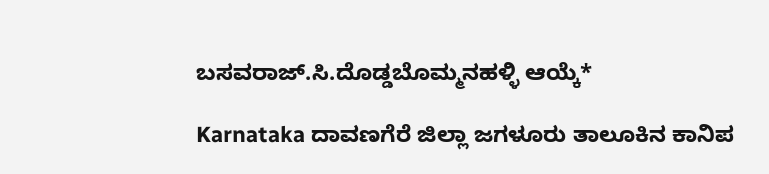ಬಸವರಾಜ್.ಸಿ.ದೊಡ್ಡಬೊಮ್ಮನಹಳ್ಳಿ ಆಯ್ಕೆ*

Karnataka ದಾವಣಗೆರೆ ಜಿಲ್ಲಾ ಜಗಳೂರು ತಾಲೂಕಿನ ಕಾನಿಪ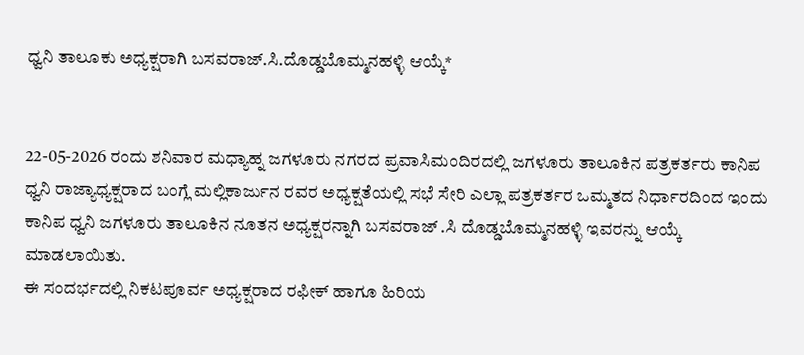ಧ್ವನಿ ತಾಲೂಕು ಅಧ್ಯಕ್ಷರಾಗಿ ಬಸವರಾಜ್.ಸಿ.ದೊಡ್ಡಬೊಮ್ಮನಹಳ್ಳಿ ಆಯ್ಕೆ*


22-05-2026 ರಂದು ಶನಿವಾರ ಮಧ್ಯಾಹ್ನ ಜಗಳೂರು ನಗರದ ಪ್ರವಾಸಿಮಂದಿರದಲ್ಲಿ ಜಗಳೂರು ತಾಲೂಕಿನ ಪತ್ರಕರ್ತರು ಕಾನಿಪ ಧ್ವನಿ ರಾಜ್ಯಾಧ್ಯಕ್ಷರಾದ ಬಂಗ್ಲೆ ಮಲ್ಲಿಕಾರ್ಜುನ ರವರ ಅಧ್ಯಕ್ಷತೆಯಲ್ಲಿ ಸಭೆ ಸೇರಿ ಎಲ್ಲಾ ಪತ್ರಕರ್ತರ ಒಮ್ಮತದ ನಿರ್ಧಾರದಿಂದ ಇಂದು ಕಾನಿಪ ಧ್ವನಿ ಜಗಳೂರು ತಾಲೂಕಿನ ನೂತನ ಅಧ್ಯಕ್ಷರನ್ನಾಗಿ ಬಸವರಾಜ್ .ಸಿ ದೊಡ್ಡಬೊಮ್ಮನಹಳ್ಳಿ ಇವರನ್ನು ಆಯ್ಕೆ ಮಾಡಲಾಯಿತು.
ಈ ಸಂದರ್ಭದಲ್ಲಿ ನಿಕಟಪೂರ್ವ ಅಧ್ಯಕ್ಷರಾದ ರಫೀಕ್ ಹಾಗೂ ಹಿರಿಯ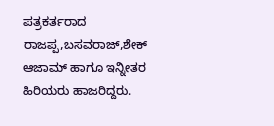ಪತ್ರಕರ್ತರಾದ ರಾಜಪ್ಪ,ಬಸವರಾಜ್,ಶೇಕ್ ಆಜಾಮ್ ಹಾಗೂ ಇನ್ನೀತರ ಹಿರಿಯರು ಹಾಜರಿದ್ದರು.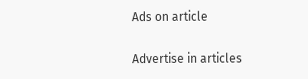Ads on article

Advertise in articles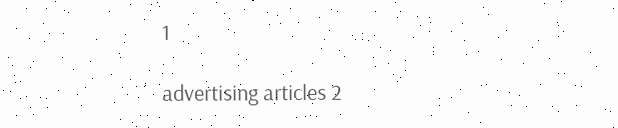1

advertising articles 2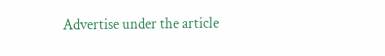Advertise under the article